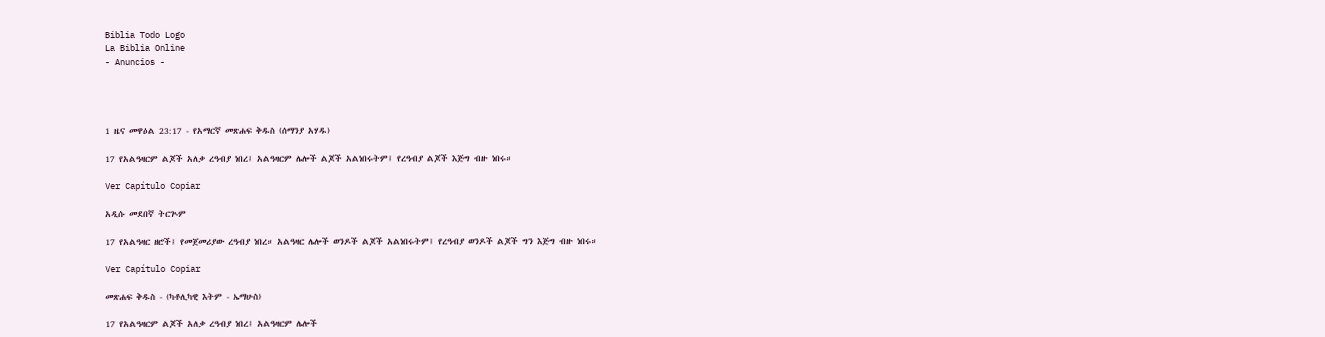Biblia Todo Logo
La Biblia Online
- Anuncios -




1 ዜና መዋዕል 23:17 - የአማርኛ መጽሐፍ ቅዱስ (ሰማንያ አሃዱ)

17 የአልዓዛርም ልጆች አለቃ ረዓብያ ነበረ፤ አልዓዛርም ሌሎች ልጆች አልነበሩትም፤ የረዓብያ ልጆች እጅግ ብዙ ነበሩ።

Ver Capítulo Copiar

አዲሱ መደበኛ ትርጒም

17 የአልዓዛር ዘሮች፤ የመጀመሪያው ረዓብያ ነበረ። አልዓዛር ሌሎች ወንዶች ልጆች አልነበሩትም፤ የረዓብያ ወንዶች ልጆች ግን እጅግ ብዙ ነበሩ።

Ver Capítulo Copiar

መጽሐፍ ቅዱስ - (ካቶሊካዊ እትም - ኤማሁስ)

17 የአልዓዛርም ልጆች አለቃ ረዓብያ ነበረ፤ አልዓዛርም ሌሎች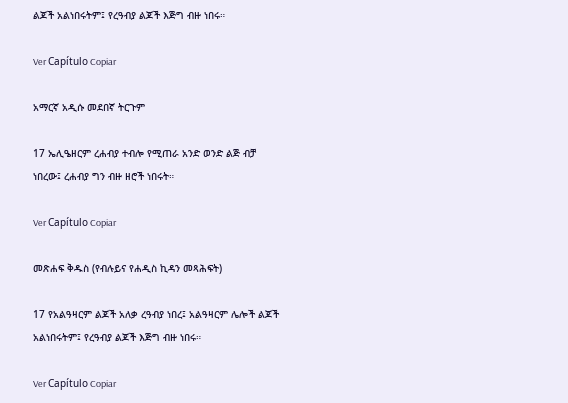ልጆች አልነበሩትም፤ የረዓብያ ልጆች እጅግ ብዙ ነበሩ።

Ver Capítulo Copiar

አማርኛ አዲሱ መደበኛ ትርጉም

17 ኤሊዔዘርም ረሐብያ ተብሎ የሚጠራ አንድ ወንድ ልጅ ብቻ ነበረው፤ ረሐብያ ግን ብዙ ዘሮች ነበሩት።

Ver Capítulo Copiar

መጽሐፍ ቅዱስ (የብሉይና የሐዲስ ኪዳን መጻሕፍት)

17 የአልዓዛርም ልጆች አለቃ ረዓብያ ነበረ፤ አልዓዛርም ሌሎች ልጆች አልነበሩትም፤ የረዓብያ ልጆች እጅግ ብዙ ነበሩ።

Ver Capítulo Copiar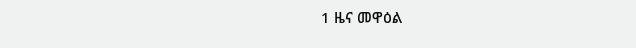1 ዜና መዋዕል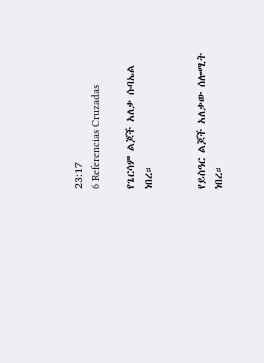23:17
6 Referencias Cruzadas

የጌርሳም ልጆች አለቃ ሱባኤል ነበረ።


የይስዓር ልጆች አለቃው ሰሎሚት ነበረ።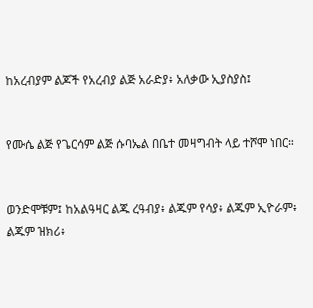ከአረብያም ልጆች የአረብያ ልጅ አራድያ፥ አለቃው ኢያስያስ፤


የሙሴ ልጅ የጌርሳም ልጅ ሱባኤል በቤተ መዛግብት ላይ ተሾሞ ነበር።


ወንድሞቹም፤ ከአልዓዛር ልጁ ረዓብያ፥ ልጁም የሳያ፥ ልጁም ኢዮራም፥ ልጁም ዝክሪ፥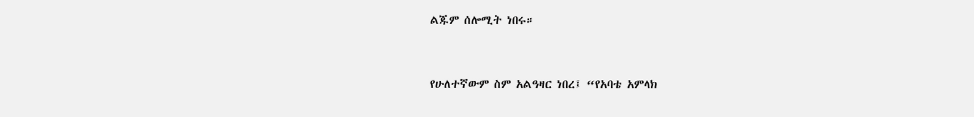ልጁም ሰሎሚት ነበሩ።


የሁለተኛውም ስም አልዓዛር ነበረ፤ “የአባቴ አምላክ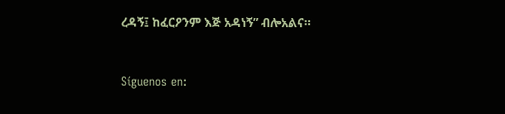ረዳኝ፤ ከፈርዖንም እጅ አዳነኝ” ብሎአልና።


Síguenos en: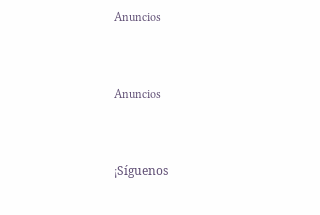Anuncios


Anuncios


¡Síguenos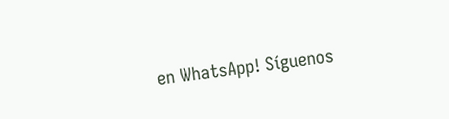en WhatsApp! Síguenos